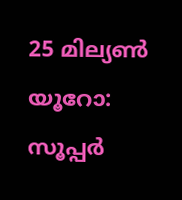25 മില്യണ്‍ യൂറോ: സൂപ്പര്‍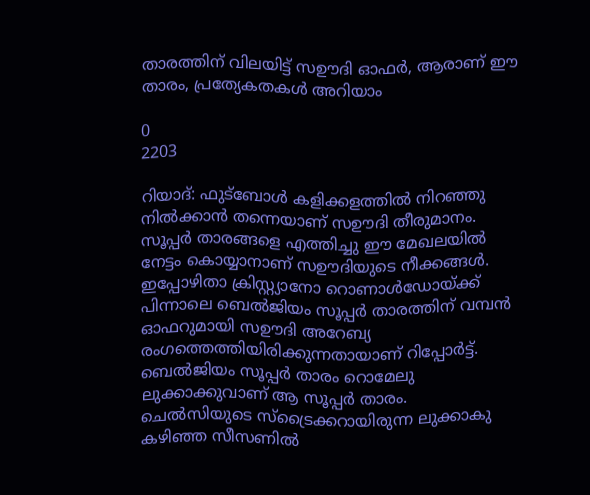താരത്തിന് വിലയിട്ട് സഊദി ഓഫര്‍, ആരാണ് ഈ താരം, പ്രത്യേകതകള്‍ അറിയാം

0
2203

റിയാദ്: ഫുട്ബോൾ കളിക്കളത്തിൽ നിറഞ്ഞു നിൽക്കാൻ തന്നെയാണ് സഊദി തീരുമാനം. സൂപ്പർ താരങ്ങളെ എത്തിച്ചു ഈ മേഖലയിൽ നേട്ടം കൊയ്യാനാണ് സഊദിയുടെ നീക്കങ്ങൾ. ഇപ്പോഴിതാ ക്രിസ്റ്റ്യാനോ റൊണാള്‍ഡോയ്ക്ക് പിന്നാലെ ബെല്‍ജിയം സൂപ്പര്‍ താരത്തിന് വമ്പന്‍ ഓഫറുമായി സഊദി അറേബ്യ രംഗത്തെത്തിയിരിക്കുന്നതായാണ് റിപ്പോർട്ട്. ബെല്‍ജിയം സൂപ്പര്‍ താരം റൊമേലു ലുക്കാക്കുവാണ് ആ സൂപ്പര്‍ താരം. ചെല്‍സിയുടെ സ്‌ട്രൈക്കറായിരുന്ന ലുക്കാകു കഴിഞ്ഞ സീസണില്‍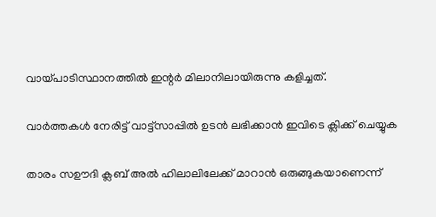വായ്പാടിസ്ഥാനത്തില്‍ ഇന്റര്‍ മിലാനിലായിരുന്നു കളിച്ചത്.

വാർത്തകൾ നേരിട്ട് വാട്ട്സാപ്പിൽ ഉടൻ ലഭിക്കാൻ ഇവിടെ ക്ലിക്ക് ചെയ്യുക

താരം സഊദി ക്ലബ് അല്‍ ഹിലാലിലേക്ക് മാറാന്‍ ഒരുങ്ങുകയാണെന്ന്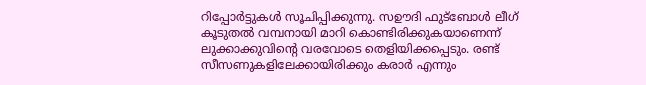റിപ്പോര്‍ട്ടുകള്‍ സൂചിപ്പിക്കുന്നു. സഊദി ഫുട്‌ബോള്‍ ലീഗ് കൂടുതല്‍ വമ്പനായി മാറി കൊണ്ടിരിക്കുകയാണെന്ന് ലുക്കാക്കുവിന്റെ വരവോടെ തെളിയിക്കപ്പെടും. രണ്ട് സീസണുകളിലേക്കായിരിക്കും കരാര്‍ എന്നും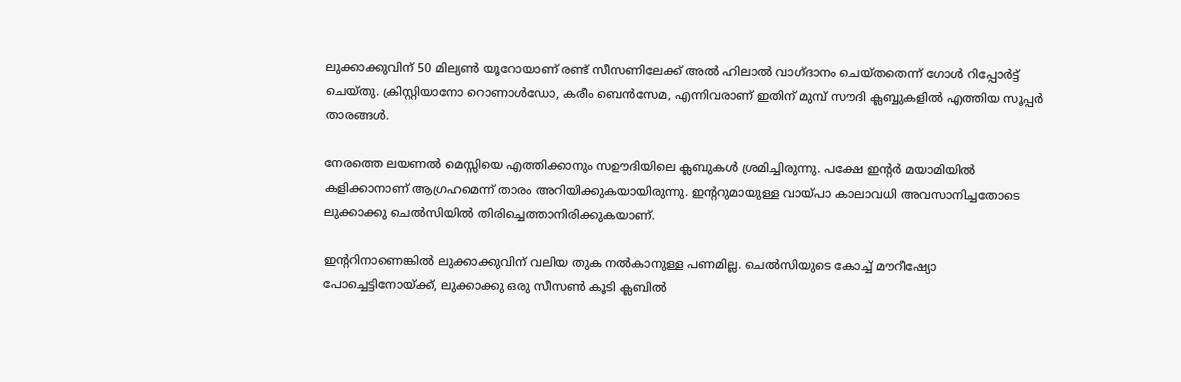ലുക്കാക്കുവിന് 50 മില്യണ്‍ യൂറോയാണ് രണ്ട് സീസണിലേക്ക് അല്‍ ഹിലാല്‍ വാഗ്ദാനം ചെയ്തതെന്ന് ഗോള്‍ റിപ്പോര്‍ട്ട് ചെയ്തു. ക്രിസ്റ്റിയാനോ റൊണാള്‍ഡോ, കരീം ബെന്‍സേമ, എന്നിവരാണ് ഇതിന് മുമ്പ് സൗദി ക്ലബ്ബുകളില്‍ എത്തിയ സൂപ്പര്‍ താരങ്ങള്‍.

നേരത്തെ ലയണല്‍ മെസ്സിയെ എത്തിക്കാനും സഊദിയിലെ ക്ലബുകള്‍ ശ്രമിച്ചിരുന്നു. പക്ഷേ ഇന്റര്‍ മയാമിയില്‍ കളിക്കാനാണ് ആഗ്രഹമെന്ന് താരം അറിയിക്കുകയായിരുന്നു. ഇന്ററുമായുള്ള വായ്പാ കാലാവധി അവസാനിച്ചതോടെ ലുക്കാക്കു ചെല്‍സിയില്‍ തിരിച്ചെത്താനിരിക്കുകയാണ്.

ഇന്ററിനാണെങ്കില്‍ ലുക്കാക്കുവിന് വലിയ തുക നല്‍കാനുള്ള പണമില്ല. ചെല്‍സിയുടെ കോച്ച് മൗറീഷ്യോ പോച്ചെട്ടിനോയ്ക്ക്, ലുക്കാക്കു ഒരു സീസണ്‍ കൂടി ക്ലബില്‍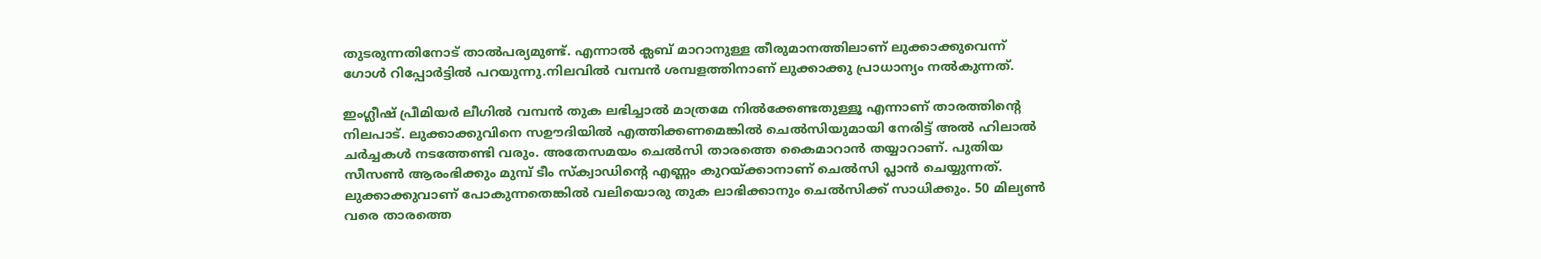തുടരുന്നതിനോട് താല്‍പര്യമുണ്ട്. എന്നാല്‍ ക്ലബ് മാറാനുള്ള തീരുമാനത്തിലാണ് ലുക്കാക്കുവെന്ന് ഗോള്‍ റിപ്പോര്‍ട്ടില്‍ പറയുന്നു.നിലവില്‍ വമ്പന്‍ ശമ്പളത്തിനാണ് ലുക്കാക്കു പ്രാധാന്യം നല്‍കുന്നത്.

ഇംഗ്ലീഷ് പ്രീമിയര്‍ ലീഗില്‍ വമ്പന്‍ തുക ലഭിച്ചാല്‍ മാത്രമേ നില്‍ക്കേണ്ടതുള്ളൂ എന്നാണ് താരത്തിന്റെ നിലപാട്. ലുക്കാക്കുവിനെ സഊദിയില്‍ എത്തിക്കണമെങ്കില്‍ ചെല്‍സിയുമായി നേരിട്ട് അല്‍ ഹിലാല്‍ ചര്‍ച്ചകള്‍ നടത്തേണ്ടി വരും. അതേസമയം ചെല്‍സി താരത്തെ കൈമാറാന്‍ തയ്യാറാണ്. പുതിയ സീസണ്‍ ആരംഭിക്കും മുമ്പ് ടീം സ്‌ക്വാഡിന്റെ എണ്ണം കുറയ്ക്കാനാണ് ചെല്‍സി പ്ലാന്‍ ചെയ്യുന്നത്. ലുക്കാക്കുവാണ് പോകുന്നതെങ്കില്‍ വലിയൊരു തുക ലാഭിക്കാനും ചെല്‍സിക്ക് സാധിക്കും. 50 മില്യണ്‍ വരെ താരത്തെ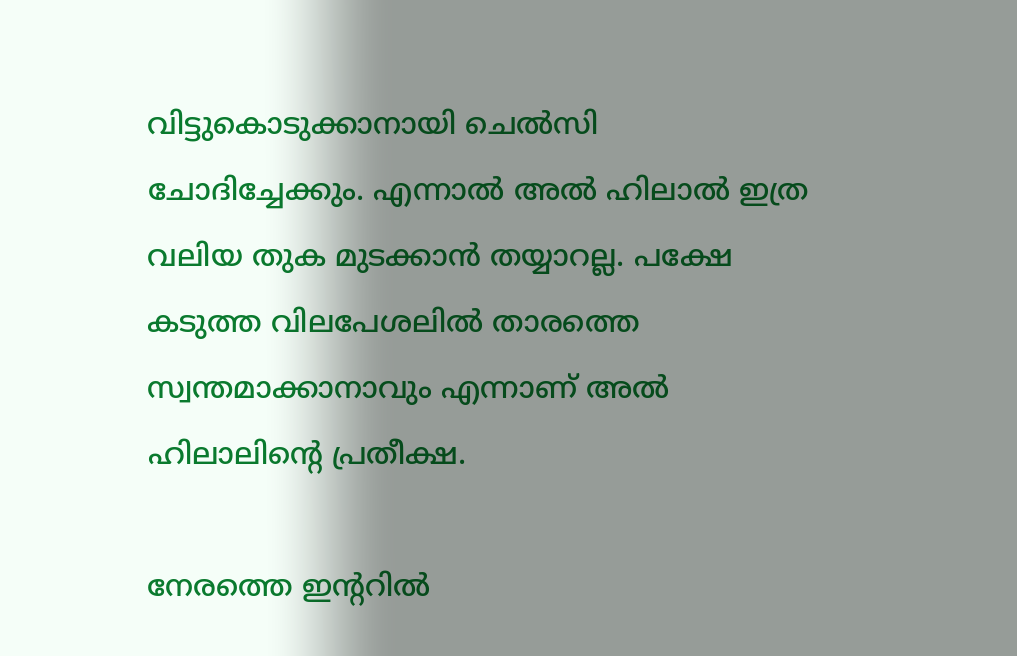വിട്ടുകൊടുക്കാനായി ചെല്‍സി ചോദിച്ചേക്കും. എന്നാല്‍ അല്‍ ഹിലാല്‍ ഇത്ര വലിയ തുക മുടക്കാന്‍ തയ്യാറല്ല. പക്ഷേ കടുത്ത വിലപേശലില്‍ താരത്തെ സ്വന്തമാക്കാനാവും എന്നാണ് അല്‍ ഹിലാലിന്റെ പ്രതീക്ഷ.

നേരത്തെ ഇന്ററില്‍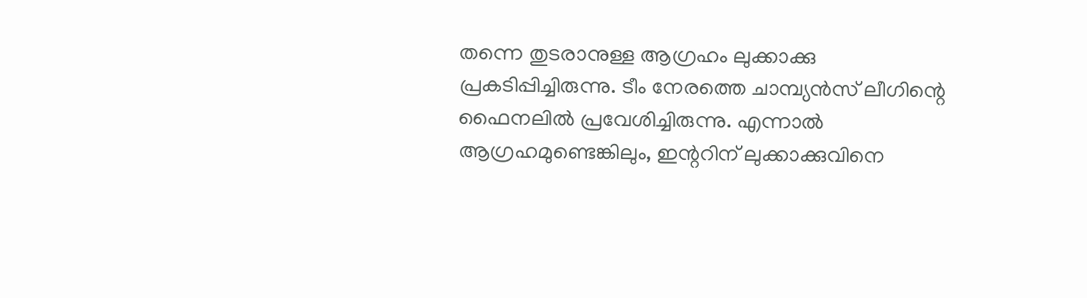തന്നെ തുടരാനുള്ള ആഗ്രഹം ലുക്കാക്കു പ്രകടിപ്പിച്ചിരുന്നു. ടീം നേരത്തെ ചാമ്പ്യന്‍സ് ലീഗിന്റെ ഫൈനലില്‍ പ്രവേശിച്ചിരുന്നു. എന്നാല്‍ ആഗ്രഹമുണ്ടെങ്കിലും, ഇന്ററിന് ലുക്കാക്കുവിനെ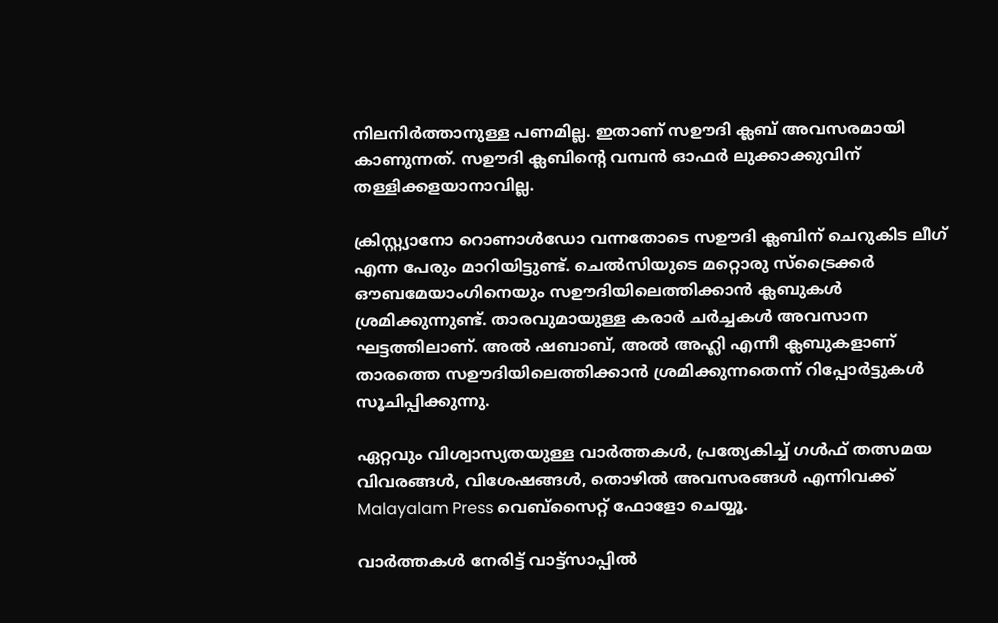നിലനിര്‍ത്താനുള്ള പണമില്ല. ഇതാണ് സഊദി ക്ലബ് അവസരമായി കാണുന്നത്. സഊദി ക്ലബിന്റെ വമ്പന്‍ ഓഫര്‍ ലുക്കാക്കുവിന് തള്ളിക്കളയാനാവില്ല.

ക്രിസ്റ്റ്യാനോ റൊണാള്‍ഡോ വന്നതോടെ സഊദി ക്ലബിന് ചെറുകിട ലീഗ് എന്ന പേരും മാറിയിട്ടുണ്ട്. ചെല്‍സിയുടെ മറ്റൊരു സ്‌ട്രൈക്കര്‍ ഔബമേയാംഗിനെയും സഊദിയിലെത്തിക്കാന്‍ ക്ലബുകള്‍ ശ്രമിക്കുന്നുണ്ട്. താരവുമായുള്ള കരാര്‍ ചര്‍ച്ചകള്‍ അവസാന ഘട്ടത്തിലാണ്. അല്‍ ഷബാബ്, അല്‍ അഹ്ലി എന്നീ ക്ലബുകളാണ് താരത്തെ സഊദിയിലെത്തിക്കാന്‍ ശ്രമിക്കുന്നതെന്ന് റിപ്പോർട്ടുകൾ സൂചിപ്പിക്കുന്നു.

ഏറ്റവും വിശ്വാസ്യതയുള്ള വാർത്തകള്‍, പ്രത്യേകിച്ച് ഗൾഫ് തത്സമയ വിവരങ്ങൾ, വിശേഷങ്ങൾ, തൊഴിൽ അവസരങ്ങൾ എന്നിവക്ക് Malayalam Press വെബ്സൈറ്റ് ഫോളോ ചെയ്യൂ.

വാർത്തകൾ നേരിട്ട് വാട്ട്സാപ്പിൽ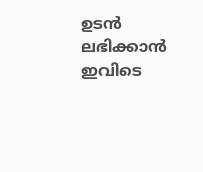ഉടൻ ലഭിക്കാൻ ഇവിടെ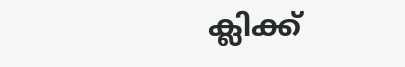ക്ലിക്ക്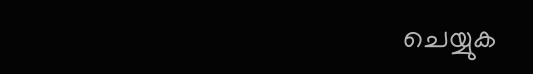ചെയ്യുക